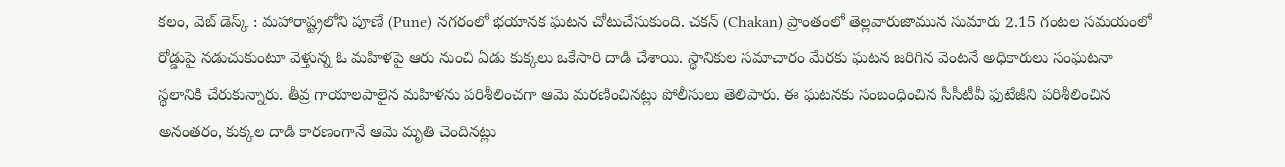కలం, వెబ్ డెస్క్ : మహారాష్ట్రలోని పూణే (Pune) నగరంలో భయానక ఘటన చోటుచేసుకుంది. చకన్ (Chakan) ప్రాంతంలో తెల్లవారుజామున సుమారు 2.15 గంటల సమయంలో రోడ్డుపై నడుచుకుంటూ వెళ్తున్న ఓ మహిళపై ఆరు నుంచి ఏడు కుక్కలు ఒకేసారి దాడి చేశాయి. స్థానికుల సమాచారం మేరకు ఘటన జరిగిన వెంటనే అధికారులు సంఘటనా స్థలానికి చేరుకున్నారు. తీవ్ర గాయాలపాలైన మహిళను పరిశీలించగా ఆమె మరణించినట్లు పోలీసులు తెలిపారు. ఈ ఘటనకు సంబంధించిన సీసీటీవీ ఫుటేజీని పరిశీలించిన అనంతరం, కుక్కల దాడి కారణంగానే ఆమె మృతి చెందినట్లు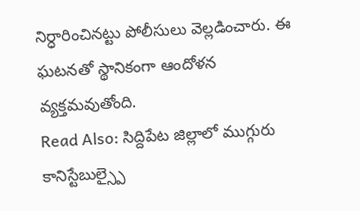నిర్ధారించినట్టు పోలీసులు వెల్లడించారు. ఈ ఘటనతో స్థానికంగా ఆందోళన వ్యక్తమవుతోంది.
Read Also: సిద్దిపేట జిల్లాలో ముగ్గురు కానిస్టేబుల్స్పై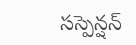సస్పెన్షన్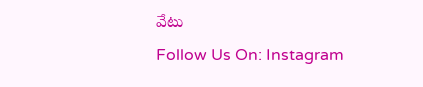వేటు
Follow Us On: Instagram